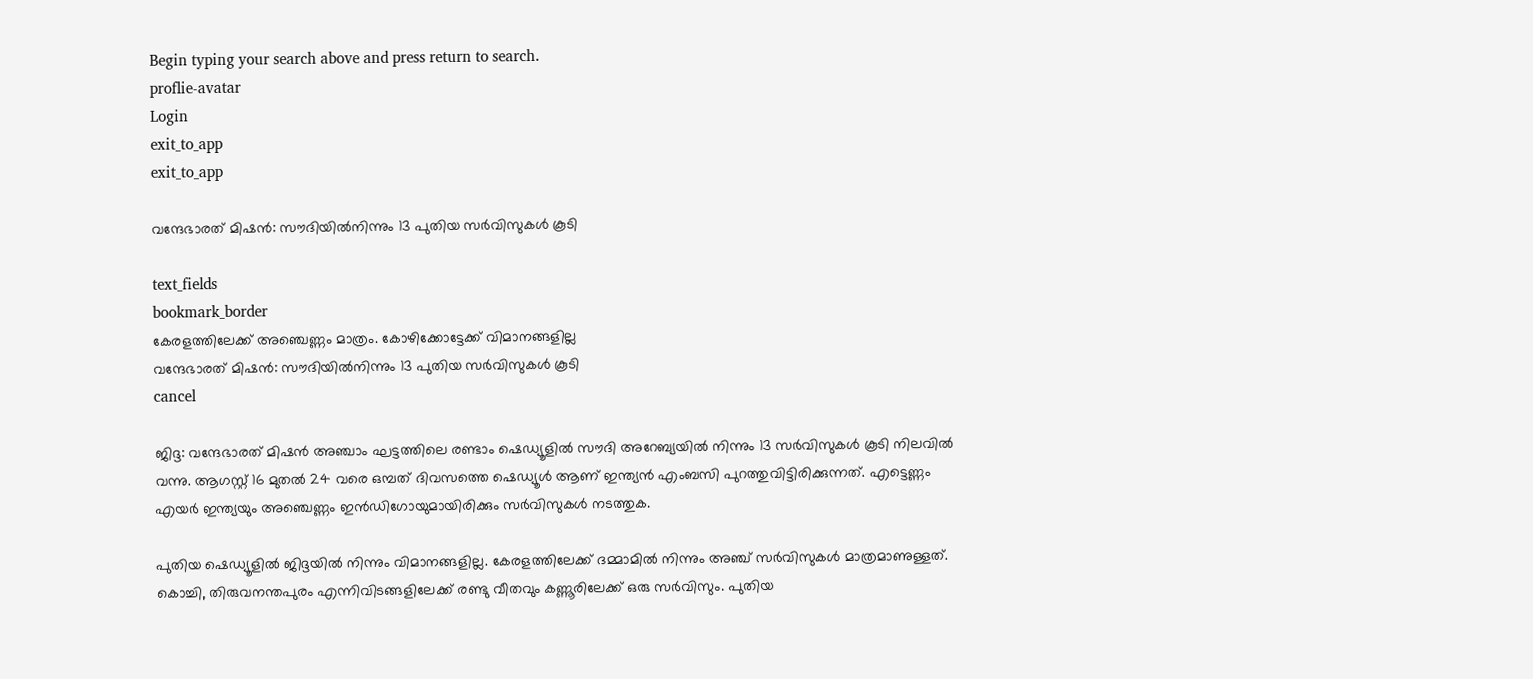Begin typing your search above and press return to search.
proflie-avatar
Login
exit_to_app
exit_to_app

വന്ദേഭാരത് മിഷൻ: സൗദിയിൽനിന്നും 13 പുതിയ സർവിസുകൾ കൂടി

text_fields
bookmark_border
കേരളത്തിലേക്ക് അഞ്ചെണ്ണം മാത്രം. കോഴിക്കോട്ടേക്ക് വിമാനങ്ങളില്ല
വന്ദേഭാരത് മിഷൻ: സൗദിയിൽനിന്നും 13 പുതിയ സർവിസുകൾ കൂടി
cancel

ജിദ്ദ: വന്ദേഭാരത് മിഷൻ അഞ്ചാം ഘട്ടത്തിലെ രണ്ടാം ഷെഡ്യൂളിൽ സൗദി അറേബ്യയിൽ നിന്നും 13 സർവിസുകൾ കൂടി നിലവിൽ വന്നു. ആഗസ്റ്റ് 16 മുതൽ 24 വരെ ഒമ്പത് ദിവസത്തെ ഷെഡ്യൂൾ ആണ് ഇന്ത്യൻ എംബസി പുറത്തുവിട്ടിരിക്കുന്നത്. എട്ടെണ്ണം എയർ ഇന്ത്യയും അഞ്ചെണ്ണം ഇൻഡിഗോയുമായിരിക്കും സർവിസുകൾ നടത്തുക.

പുതിയ ഷെഡ്യൂളിൽ ജിദ്ദയിൽ നിന്നും വിമാനങ്ങളില്ല. കേരളത്തിലേക്ക് ദമ്മാമിൽ നിന്നും അഞ്ച് സർവിസുകൾ മാത്രമാണുള്ളത്. കൊച്ചി, തിരുവനന്തപുരം എന്നിവിടങ്ങളിലേക്ക് രണ്ടു വീതവും കണ്ണൂരിലേക്ക് ഒരു സർവിസും. പുതിയ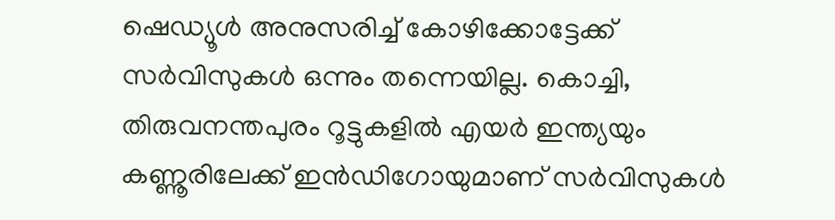ഷെഡ്യൂൾ അനുസരിച്ച് കോഴിക്കോട്ടേക്ക് സർവിസുകൾ ഒന്നും തന്നെയില്ല. കൊച്ചി, തിരുവനന്തപുരം റൂട്ടുകളിൽ എയർ ഇന്ത്യയും കണ്ണൂരിലേക്ക് ഇൻഡിഗോയുമാണ് സർവിസുകൾ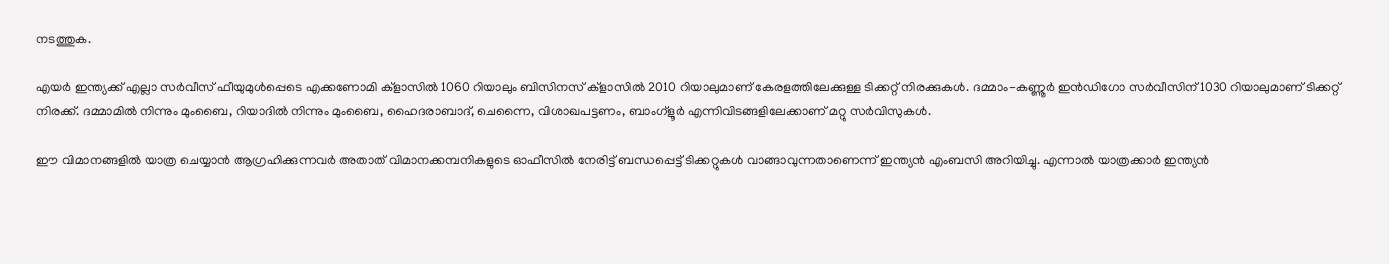നടത്തുക.

എയർ ഇന്ത്യക്ക് എല്ലാ സർവീസ് ഫീയുമുൾപ്പെടെ എക്കണോമി ക്‌ളാസിൽ 1060 റിയാലും ബിസിനസ് ക്‌ളാസിൽ 2010 റിയാലുമാണ് കേരളത്തിലേക്കുള്ള ടിക്കറ്റ് നിരക്കുകൾ. ദമ്മാം-കണ്ണൂർ ഇൻഡിഗോ സർവീസിന് 1030 റിയാലുമാണ് ടിക്കറ്റ് നിരക്ക്. ദമ്മാമിൽ നിന്നും മുംബൈ, റിയാദിൽ നിന്നും മുംബൈ, ഹൈദരാബാദ്, ചെന്നൈ, വിശാഖപട്ടണം, ബാംഗ്ളൂർ എന്നിവിടങ്ങളിലേക്കാണ് മറ്റു സർവിസുകൾ.

ഈ വിമാനങ്ങളിൽ യാത്ര ചെയ്യാൻ ആഗ്രഹിക്കുന്നവർ അതാത് വിമാനക്കമ്പനികളുടെ ഓഫീസിൽ നേരിട്ട് ബന്ധപ്പെട്ട് ടിക്കറ്റുകൾ വാങ്ങാവുന്നതാണെന്ന് ഇന്ത്യൻ എംബസി അറിയിച്ചു. എന്നാൽ യാത്രക്കാർ ഇന്ത്യൻ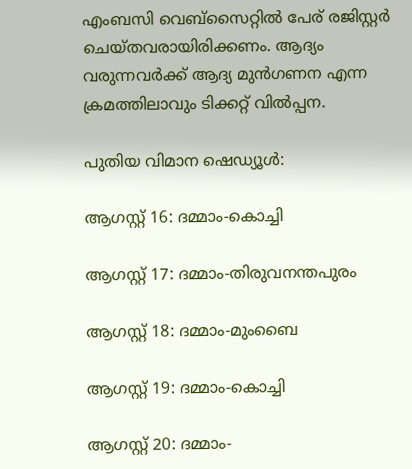എംബസി വെബ്സൈറ്റിൽ പേര് രജിസ്റ്റർ ചെയ്തവരായിരിക്കണം. ആദ്യം വരുന്നവർക്ക് ആദ്യ മുൻഗണന എന്ന ക്രമത്തിലാവും ടിക്കറ്റ് വിൽപ്പന.

പുതിയ വിമാന ഷെഡ്യൂൾ:

ആഗസ്റ്റ് 16: ദമ്മാം-കൊച്ചി

ആഗസ്റ്റ് 17: ദമ്മാം-തിരുവനന്തപുരം

ആഗസ്റ്റ് 18: ദമ്മാം-മുംബൈ

ആഗസ്റ്റ് 19: ദമ്മാം-കൊച്ചി

ആഗസ്റ്റ് 20: ദമ്മാം-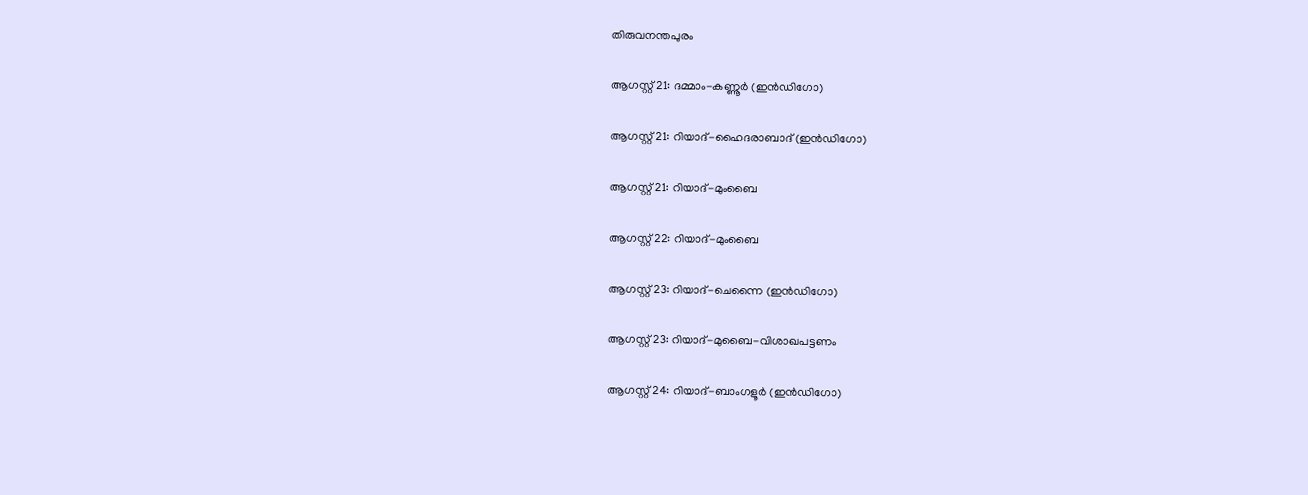തിരുവനന്തപുരം

ആഗസ്റ്റ് 21: ദമ്മാം-കണ്ണൂർ (ഇൻഡിഗോ)

ആഗസ്റ്റ് 21: റിയാദ്-ഹൈദരാബാദ് (ഇൻഡിഗോ)

ആഗസ്റ്റ് 21: റിയാദ്-മുംബൈ

ആഗസ്റ്റ് 22: റിയാദ്-മുംബൈ

ആഗസ്റ്റ് 23: റിയാദ്-ചെന്നൈ (ഇൻഡിഗോ)

ആഗസ്റ്റ് 23: റിയാദ്-മുബൈ-വിശാഖപട്ടണം

ആഗസ്റ്റ് 24: റിയാദ്-ബാംഗളൂർ (ഇൻഡിഗോ)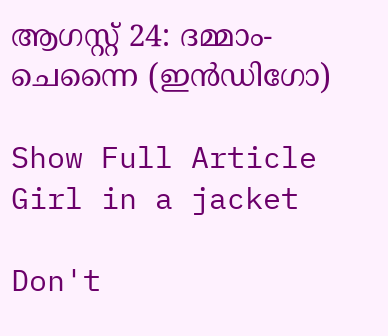ആഗസ്റ്റ് 24: ദമ്മാം-ചെന്നൈ (ഇൻഡിഗോ)

Show Full Article
Girl in a jacket

Don't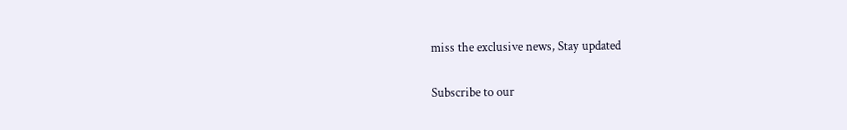miss the exclusive news, Stay updated

Subscribe to our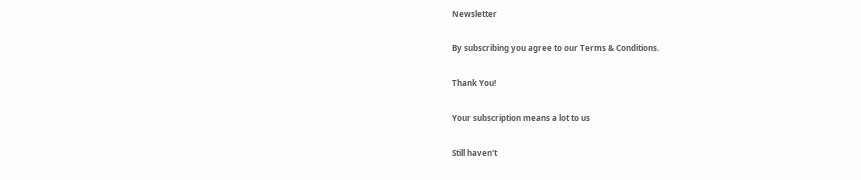Newsletter

By subscribing you agree to our Terms & Conditions.

Thank You!

Your subscription means a lot to us

Still haven't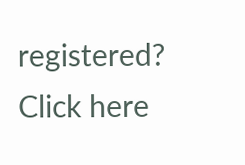registered? Click here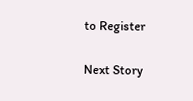to Register

Next Story